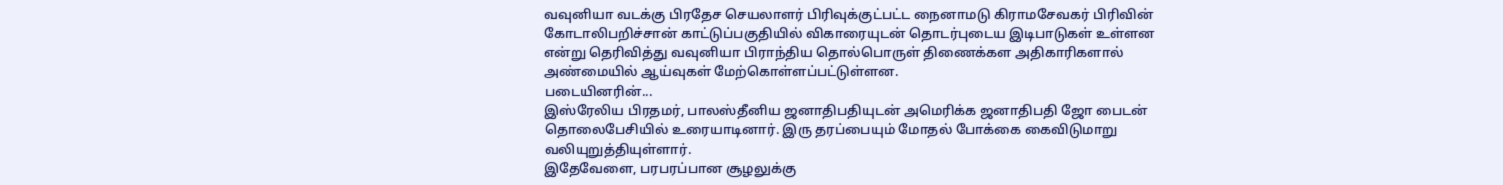வவுனியா வடக்கு பிரதேச செயலாளர் பிரிவுக்குட்பட்ட நைனாமடு கிராமசேவகர் பிரிவின் கோடாலிபறிச்சான் காட்டுப்பகுதியில் விகாரையுடன் தொடர்புடைய இடிபாடுகள் உள்ளன என்று தெரிவித்து வவுனியா பிராந்திய தொல்பொருள் திணைக்௧ள அதிகாரிகளால் அண்மையில் ஆய்வுகள் மேற்கொள்ளப்பட்டுள்ளன.
படையினரின்...
இஸ்ரேலிய பிரதமர், பாலஸ்தீனிய ஜனாதிபதியுடன் அமெரிக்க ஜனாதிபதி ஜோ பைடன் தொலைபேசியில் உரையாடினார். இரு தரப்பையும் மோதல் போக்கை கைவிடுமாறு வலியுறுத்தியுள்ளார்.
இதேவேளை, பரபரப்பான சூழலுக்கு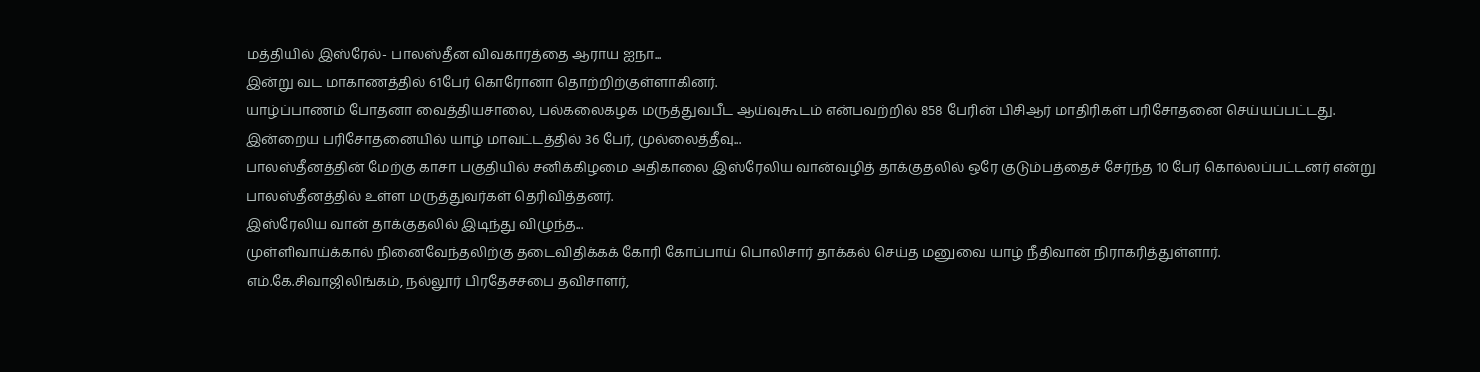மத்தியில் இஸ்ரேல்- பாலஸ்தீன விவகாரத்தை ஆராய ஐநா...
இன்று வட மாகாணத்தில் 61பேர் கொரோனா தொற்றிற்குள்ளாகினர்.
யாழ்ப்பாணம் போதனா வைத்தியசாலை, பல்கலைகழக மருத்துவபீட ஆய்வுகூடம் என்பவற்றில் 858 பேரின் பிசிஆர் மாதிரிகள் பரிசோதனை செய்யப்பட்டது.
இன்றைய பரிசோதனையில் யாழ் மாவட்டத்தில் 36 பேர், முல்லைத்தீவு...
பாலஸ்தீனத்தின் மேற்கு காசா பகுதியில் சனிக்கிழமை அதிகாலை இஸ்ரேலிய வான்வழித் தாக்குதலில் ஒரே குடும்பத்தைச் சேர்ந்த 10 பேர் கொல்லப்பட்டனர் என்று பாலஸ்தீனத்தில் உள்ள மருத்துவர்கள் தெரிவித்தனர்.
இஸ்ரேலிய வான் தாக்குதலில் இடிந்து விழுந்த...
முள்ளிவாய்க்கால் நினைவேந்தலிற்கு தடைவிதிக்கக் கோரி கோப்பாய் பொலிசார் தாக்கல் செய்த மனுவை யாழ் நீதிவான் நிராகரித்துள்ளார்.
எம்.கே.சிவாஜிலிங்கம், நல்லூர் பிரதேசசபை தவிசாளர்,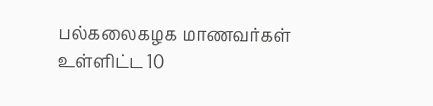பல்கலைகழக மாணவர்கள் உள்ளிட்ட 10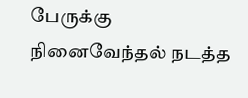பேருக்கு நினைவேந்தல் நடத்த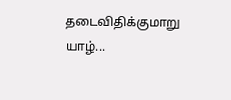தடைவிதிக்குமாறு யாழ்...